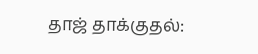தாஜ் தாக்குதல்: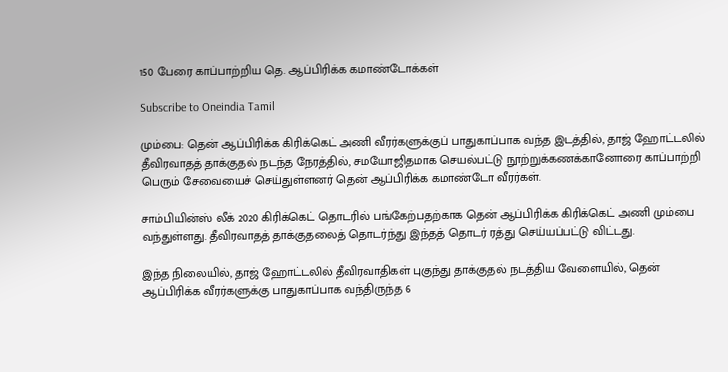150 பேரை காப்பாற்றிய தெ. ஆப்பிரிக்க கமாண்டோக்கள்

Subscribe to Oneindia Tamil

மும்பை: தென் ஆப்பிரிக்க கிரிக்கெட் அணி வீரர்களுக்குப் பாதுகாப்பாக வந்த இடத்தில், தாஜ் ஹோட்டலில் தீவிரவாதத் தாக்குதல் நடந்த நேரத்தில், சமயோஜிதமாக செயல்பட்டு நூற்றுக்கணக்கானோரை காப்பாற்றி பெரும் சேவையைச் செய்துள்ளனர் தென் ஆப்பிரிக்க கமாண்டோ வீரர்கள்.

சாம்பியின்ஸ் லீக் 2020 கிரிக்கெட் தொடரில் பங்கேற்பதற்காக தென் ஆப்பிரிக்க கிரிக்கெட் அணி மும்பை வந்துள்ளது. தீவிரவாதத் தாக்குதலைத் தொடர்ந்து இந்தத் தொடர் ரத்து செய்யப்பட்டு விட்டது.

இந்த நிலையில், தாஜ் ஹோட்டலில் தீவிரவாதிகள் புகுந்து தாக்குதல் நடத்திய வேளையில், தென் ஆப்பிரிக்க வீரர்களுக்கு பாதுகாப்பாக வந்திருந்த 6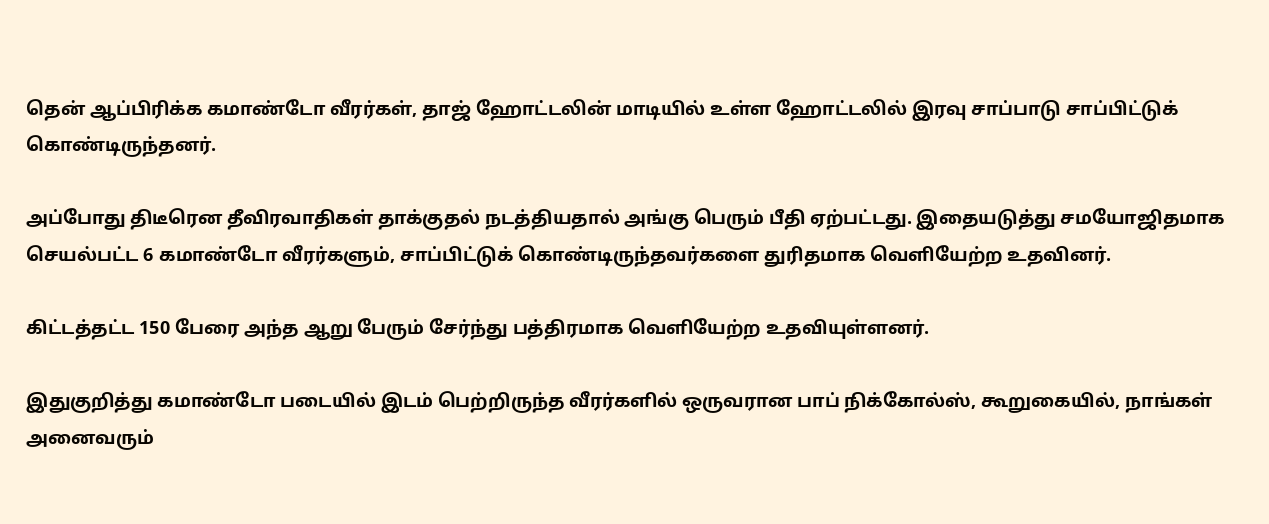தென் ஆப்பிரிக்க கமாண்டோ வீரர்கள், தாஜ் ஹோட்டலின் மாடியில் உள்ள ஹோட்டலில் இரவு சாப்பாடு சாப்பிட்டுக் கொண்டிருந்தனர்.

அப்போது திடீரென தீவிரவாதிகள் தாக்குதல் நடத்தியதால் அங்கு பெரும் பீதி ஏற்பட்டது. இதையடுத்து சமயோஜிதமாக செயல்பட்ட 6 கமாண்டோ வீரர்களும், சாப்பிட்டுக் கொண்டிருந்தவர்களை துரிதமாக வெளியேற்ற உதவினர்.

கிட்டத்தட்ட 150 பேரை அந்த ஆறு பேரும் சேர்ந்து பத்திரமாக வெளியேற்ற உதவியுள்ளனர்.

இதுகுறித்து கமாண்டோ படையில் இடம் பெற்றிருந்த வீரர்களில் ஒருவரான பாப் நிக்கோல்ஸ், கூறுகையில், நாங்கள் அனைவரும்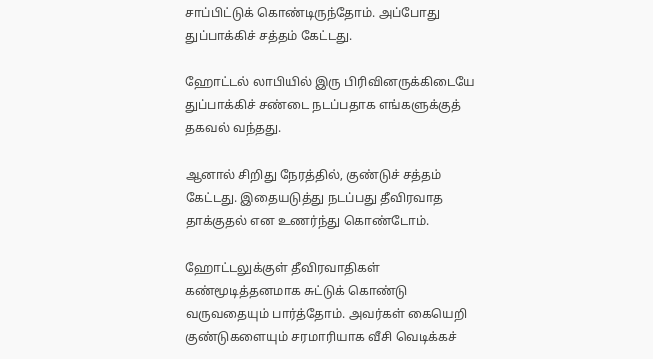சாப்பிட்டுக் கொண்டிருந்தோம். அப்போது துப்பாக்கிச் சத்தம் கேட்டது.

ஹோட்டல் லாபியில் இரு பிரிவினருக்கிடையே துப்பாக்கிச் சண்டை நடப்பதாக எங்களுக்குத் தகவல் வந்தது.

ஆனால் சிறிது நேரத்தில், குண்டுச் சத்தம் கேட்டது. இதையடுத்து நடப்பது தீவிரவாத தாக்குதல் என உணர்ந்து கொண்டோம்.

ஹோட்டலுக்குள் தீவிரவாதிகள் கண்மூடித்தனமாக சுட்டுக் கொண்டு வருவதையும் பார்த்தோம். அவர்கள் கையெறி குண்டுகளையும் சரமாரியாக வீசி வெடிக்கச்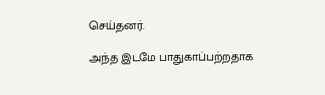செய்தனர்.

அந்த இடமே பாதுகாப்பற்றதாக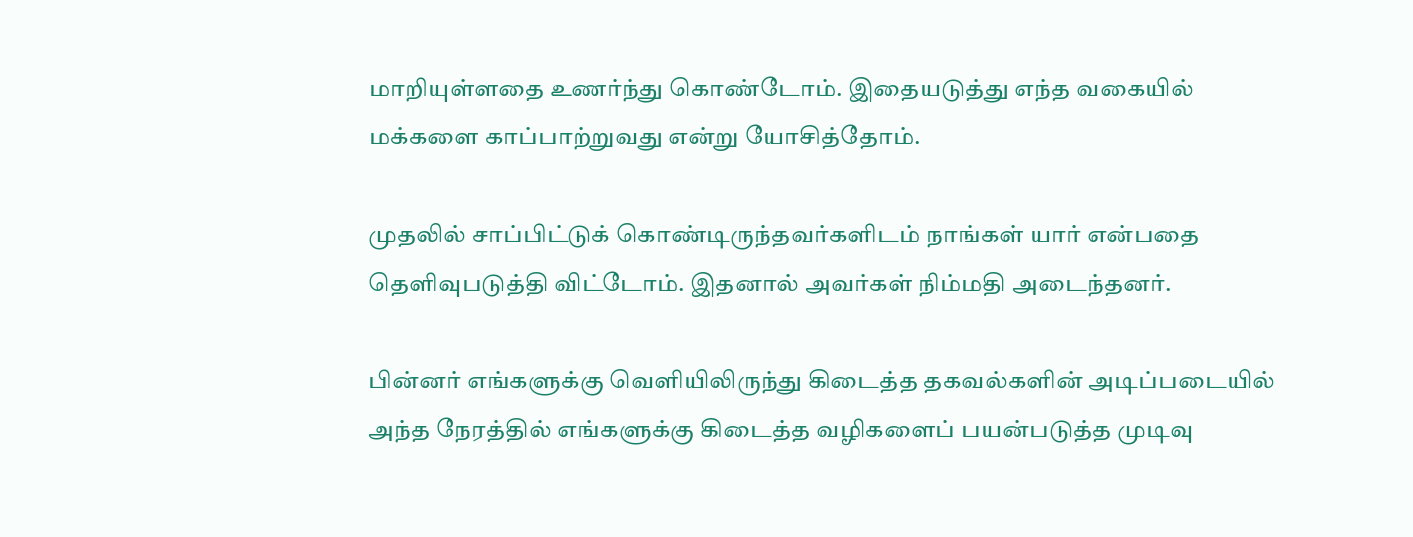மாறியுள்ளதை உணர்ந்து கொண்டோம். இதையடுத்து எந்த வகையில் மக்களை காப்பாற்றுவது என்று யோசித்தோம்.

முதலில் சாப்பிட்டுக் கொண்டிருந்தவர்களிடம் நாங்கள் யார் என்பதை தெளிவுபடுத்தி விட்டோம். இதனால் அவர்கள் நிம்மதி அடைந்தனர்.

பின்னர் எங்களுக்கு வெளியிலிருந்து கிடைத்த தகவல்களின் அடிப்படையில் அந்த நேரத்தில் எங்களுக்கு கிடைத்த வழிகளைப் பயன்படுத்த முடிவு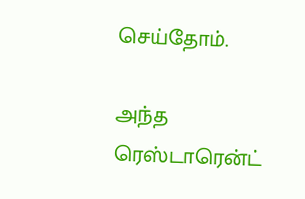செய்தோம்.

அந்த ரெஸ்டாரென்ட்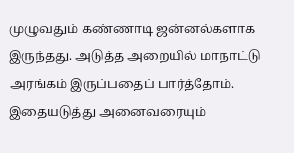முழுவதும் கண்ணாடி ஜன்னல்களாக இருந்தது. அடுத்த அறையில் மாநாட்டு அரங்கம் இருப்பதைப் பார்த்தோம். இதையடுத்து அனைவரையும்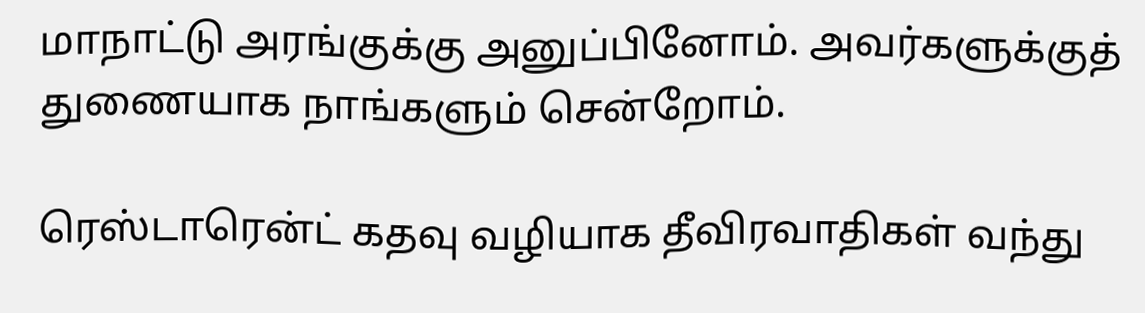மாநாட்டு அரங்குக்கு அனுப்பினோம். அவர்களுக்குத் துணையாக நாங்களும் சென்றோம்.

ரெஸ்டாரென்ட் கதவு வழியாக தீவிரவாதிகள் வந்து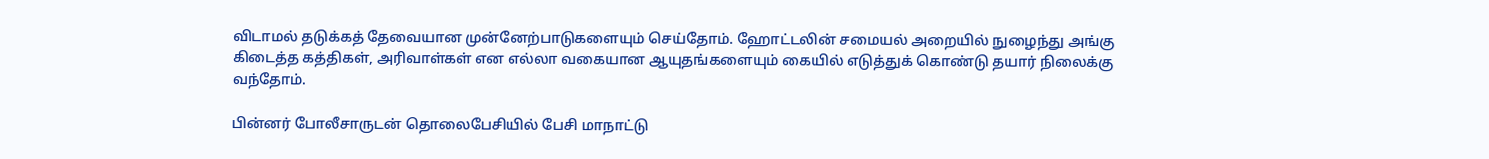விடாமல் தடுக்கத் தேவையான முன்னேற்பாடுகளையும் செய்தோம். ஹோட்டலின் சமையல் அறையில் நுழைந்து அங்கு கிடைத்த கத்திகள், அரிவாள்கள் என எல்லா வகையான ஆயுதங்களையும் கையில் எடுத்துக் கொண்டு தயார் நிலைக்கு வந்தோம்.

பின்னர் போலீசாருடன் தொலைபேசியில் பேசி மாநாட்டு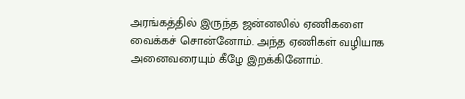அரங்கத்தில் இருந்த ஜன்னலில் ஏணிகளை வைக்கச் சொன்னோம். அந்த ஏணிகள் வழியாக அனைவரையும் கீழே இறக்கினோம்.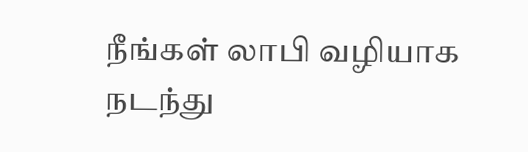நீங்கள் லாபி வழியாக நடந்து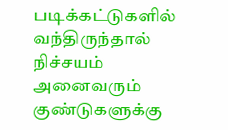படிக்கட்டுகளில் வந்திருந்தால் நிச்சயம் அனைவரும் குண்டுகளுக்கு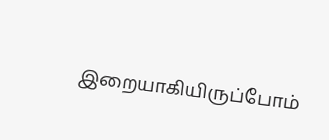இறையாகியிருப்போம்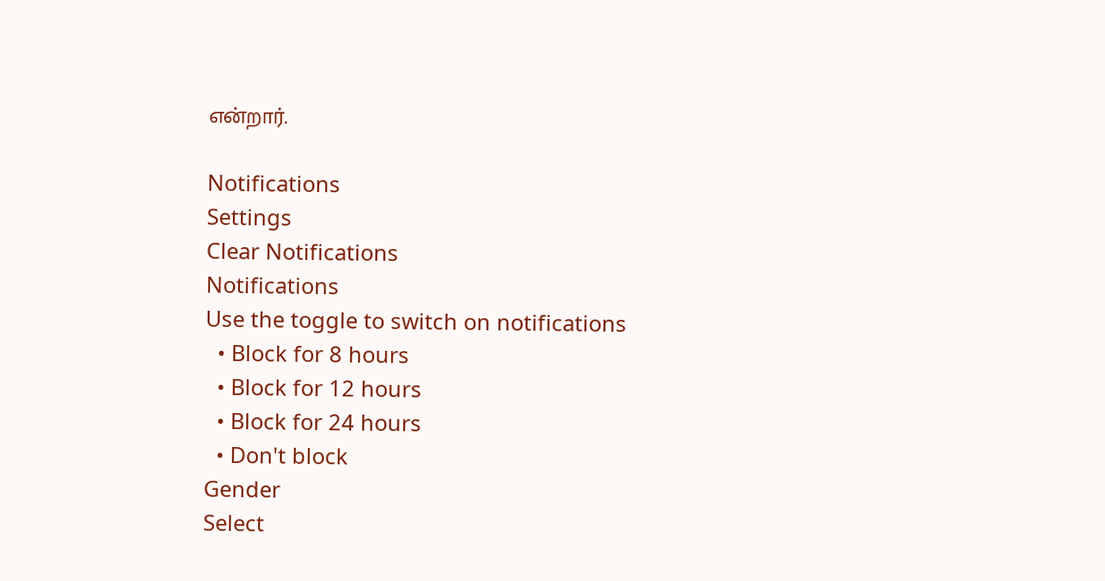என்றார்.

Notifications
Settings
Clear Notifications
Notifications
Use the toggle to switch on notifications
  • Block for 8 hours
  • Block for 12 hours
  • Block for 24 hours
  • Don't block
Gender
Select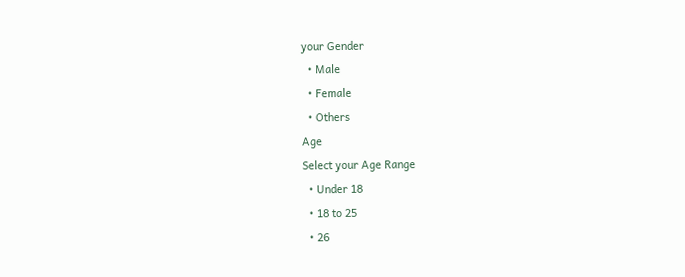your Gender
  • Male
  • Female
  • Others
Age
Select your Age Range
  • Under 18
  • 18 to 25
  • 26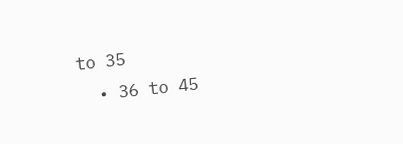to 35
  • 36 to 45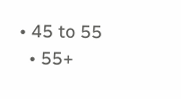• 45 to 55
  • 55+